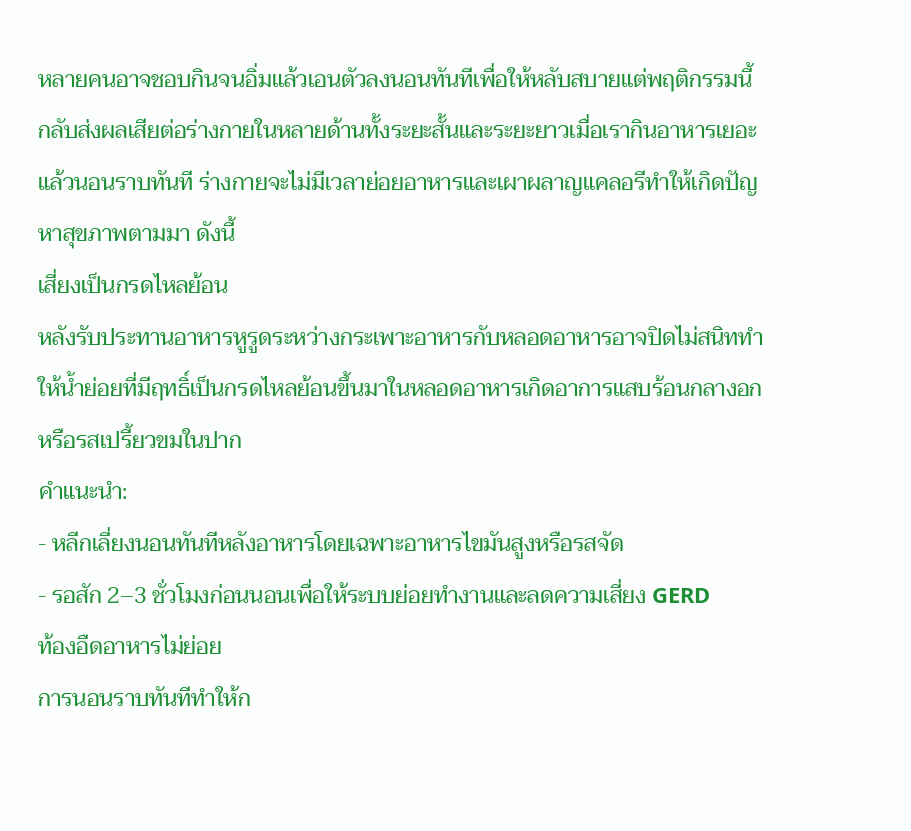หลายคนอาจชอบกินจนอิ่มแล้วเอนตัวลงนอนทันทีเพื่อให้หลับสบายแต่พฤติกรรมนี้กลับส่งผลเสียต่อร่างกายในหลายด้านทั้งระยะสั้นและระยะยาวเมื่อเรากินอาหารเยอะแล้วนอนราบทันที ร่างกายจะไม่มีเวลาย่อยอาหารและเผาผลาญแคลอรีทำให้เกิดปัญหาสุขภาพตามมา ดังนี้
เสี่ยงเป็นกรดไหลย้อน
หลังรับประทานอาหารหูรูดระหว่างกระเพาะอาหารกับหลอดอาหารอาจปิดไม่สนิททำให้น้ำย่อยที่มีฤทธิ์เป็นกรดไหลย้อนขึ้นมาในหลอดอาหารเกิดอาการแสบร้อนกลางอกหรือรสเปรี้ยวขมในปาก
คำแนะนำ:
- หลีกเลี่ยงนอนทันทีหลังอาหารโดยเฉพาะอาหารไขมันสูงหรือรสจัด
- รอสัก 2–3 ชั่วโมงก่อนนอนเพื่อให้ระบบย่อยทำงานและลดความเสี่ยง GERD
ท้องอืดอาหารไม่ย่อย
การนอนราบทันทีทำให้ก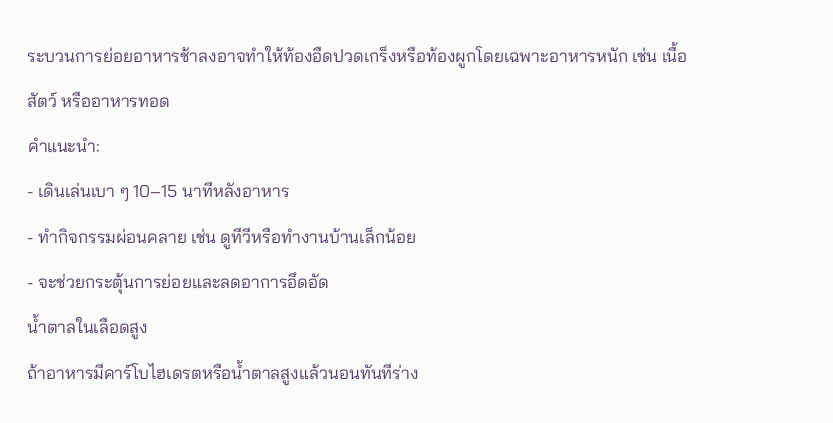ระบวนการย่อยอาหารช้าลงอาจทำให้ท้องอืดปวดเกร็งหรือท้องผูกโดยเฉพาะอาหารหนัก เช่น เนื้อสัตว์ หรืออาหารทอด
คำแนะนำ:
- เดินเล่นเบา ๆ 10–15 นาทีหลังอาหาร
- ทำกิจกรรมผ่อนคลาย เช่น ดูทีวีหรือทำงานบ้านเล็กน้อย
- จะช่วยกระตุ้นการย่อยและลดอาการอึดอัด
น้ำตาลในเลือดสูง
ถ้าอาหารมีคาร์โบไฮเดรตหรือน้ำตาลสูงแล้วนอนทันทีร่าง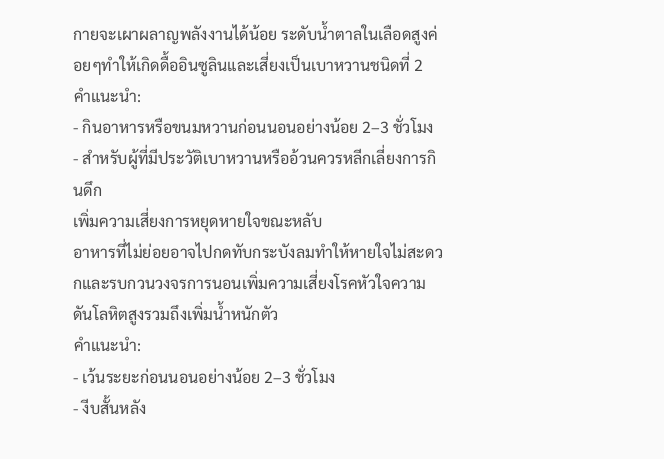กายจะเผาผลาญพลังงานได้น้อย ระดับน้ำตาลในเลือดสูงค่อยๆทำให้เกิดดื้ออินซูลินและเสี่ยงเป็นเบาหวานชนิดที่ 2
คำแนะนำ:
- กินอาหารหรือขนมหวานก่อนนอนอย่างน้อย 2–3 ชั่วโมง
- สำหรับผู้ที่มีประวัติเบาหวานหรืออ้วนควรหลีกเลี่ยงการกินดึก
เพิ่มความเสี่ยงการหยุดหายใจขณะหลับ
อาหารที่ไม่ย่อยอาจไปกดทับกระบังลมทำให้หายใจไม่สะดวกและรบกวนวงจรการนอนเพิ่มความเสี่ยงโรคหัวใจความดันโลหิตสูงรวมถึงเพิ่มน้ำหนักตัว
คำแนะนำ:
- เว้นระยะก่อนนอนอย่างน้อย 2–3 ชั่วโมง
- งีบสั้นหลัง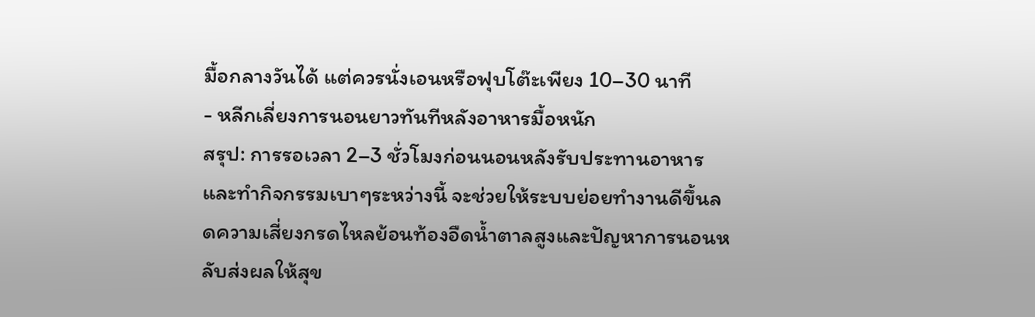มื้อกลางวันได้ แต่ควรนั่งเอนหรือฟุบโต๊ะเพียง 10–30 นาที
- หลีกเลี่ยงการนอนยาวทันทีหลังอาหารมื้อหนัก
สรุป: การรอเวลา 2–3 ชั่วโมงก่อนนอนหลังรับประทานอาหารและทำกิจกรรมเบาๆระหว่างนี้ จะช่วยให้ระบบย่อยทำงานดีขึ้นลดความเสี่ยงกรดไหลย้อนท้องอืดน้ำตาลสูงและปัญหาการนอนหลับส่งผลให้สุข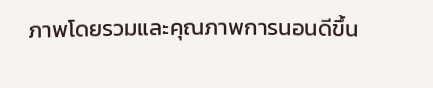ภาพโดยรวมและคุณภาพการนอนดีขึ้น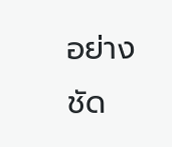อย่างชัด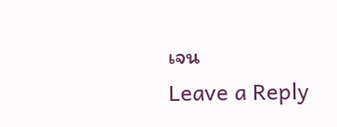เจน
Leave a Reply